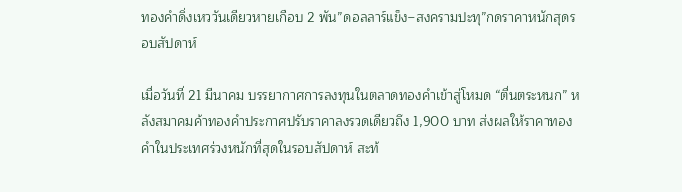ทองคำดิ่งเหววันเดียวหายเกือบ 2 พัน”ดอลลาร์แข็ง–สงครามปะทุ”กดราคาหนักสุดรอบสัปดาห์

เมื่อวันที่ 21 มีนาคม บรรยากาศการลงทุนในตลาดทองคำเข้าสู่โหมด “ตื่นตระหนก” หลังสมาคมค้าทองคำประกาศปรับราคาลงรวดเดียวถึง 1,900 บาท ส่งผลให้ราคาทองคำในประเทศร่วงหนักที่สุดในรอบสัปดาห์ สะท้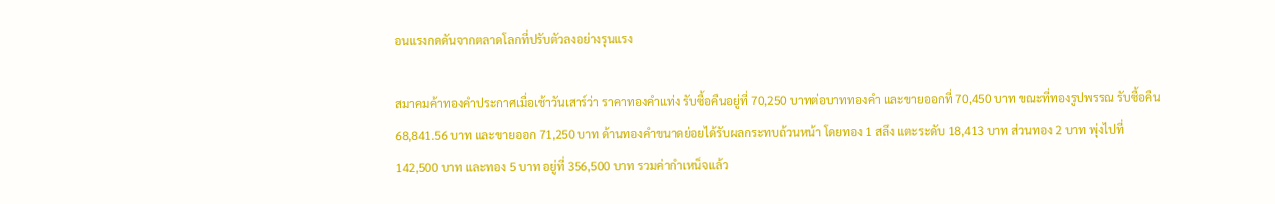อนแรงกดดันจากตลาดโลกที่ปรับตัวลงอย่างรุนแรง

สมาคมค้าทองคำประกาศเมื่อเช้าวันเสาร์ว่า ราคาทองคำแท่ง รับซื้อคืนอยู่ที่ 70,250 บาทต่อบาททองคำ และขายออกที่ 70,450 บาท ขณะที่ทองรูปพรรณ รับซื้อคืน 68,841.56 บาท และขายออก 71,250 บาท ด้านทองคำขนาดย่อยได้รับผลกระทบถ้วนหน้า โดยทอง 1 สลึง แตะระดับ 18,413 บาท ส่วนทอง 2 บาท พุ่งไปที่ 142,500 บาท และทอง 5 บาท อยู่ที่ 356,500 บาท รวมค่ากำเหน็จแล้ว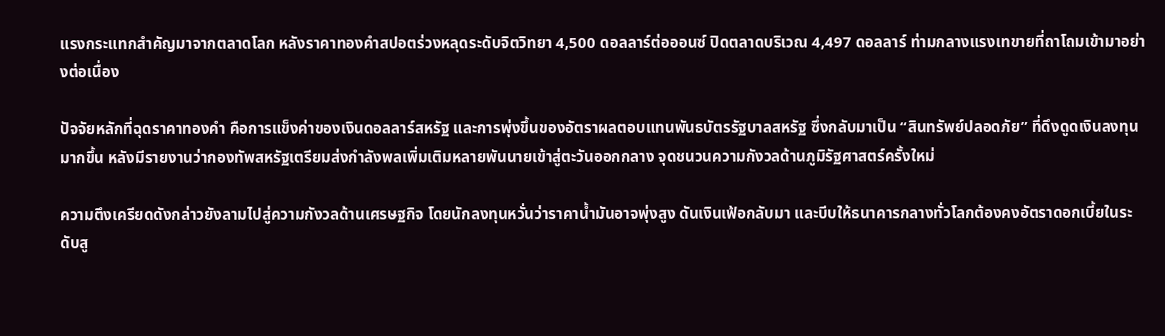แรงกระแทกสำคัญมาจากตลาดโลก หลังราคาทองคำสปอตร่วงหลุดระดับจิตวิทยา 4,500 ดอลลาร์ต่อออนซ์ ปิดตลาดบริเวณ 4,497 ดอลลาร์ ท่ามกลางแรงเทขายที่ถาโถมเข้ามาอย่างต่อเนื่อง

ปัจจัยหลักที่ฉุดราคาทองคำ คือการแข็งค่าของเงินดอลลาร์สหรัฐ และการพุ่งขึ้นของอัตราผลตอบแทนพันธบัตรรัฐบาลสหรัฐ ซึ่งกลับมาเป็น “สินทรัพย์ปลอดภัย” ที่ดึงดูดเงินลงทุนมากขึ้น หลังมีรายงานว่ากองทัพสหรัฐเตรียมส่งกำลังพลเพิ่มเติมหลายพันนายเข้าสู่ตะวันออกกลาง จุดชนวนความกังวลด้านภูมิรัฐศาสตร์ครั้งใหม่

ความตึงเครียดดังกล่าวยังลามไปสู่ความกังวลด้านเศรษฐกิจ โดยนักลงทุนหวั่นว่าราคาน้ำมันอาจพุ่งสูง ดันเงินเฟ้อกลับมา และบีบให้ธนาคารกลางทั่วโลกต้องคงอัตราดอกเบี้ยในระดับสู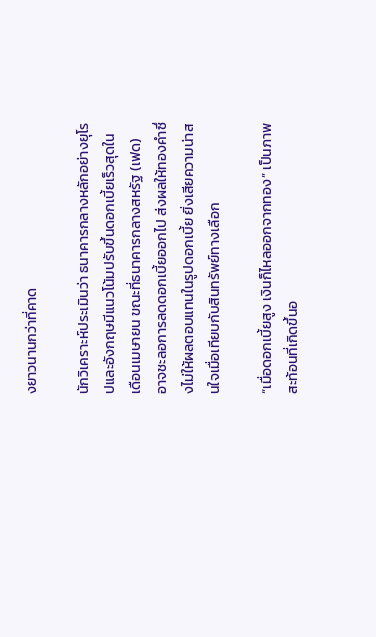งยาวนานกว่าที่คาด

นักวิเคราะห์ประเมินว่า ธนาคารกลางหลักอย่างยุโรปและอังกฤษมีแนวโน้มปรับขึ้นดอกเบี้ยเร็วสุดในเดือนเมษายน ขณะที่ธนาคารกลางสหรัฐ (เฟด) อาจชะลอการลดดอกเบี้ยออกไป ส่งผลให้ทองคำซึ่งไม่ให้ผลตอบแทนในรูปดอกเบี้ย ยิ่งเสียความน่าสนใจเมื่อเทียบกับสินทรัพย์ทางเลือก

“เมื่อดอกเบี้ยสูง เงินก็ไหลออกจากทอง” เป็นภาพสะท้อนที่เกิดขึ้นอ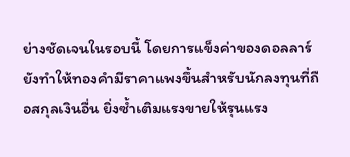ย่างชัดเจนในรอบนี้ โดยการแข็งค่าของดอลลาร์ยังทำให้ทองคำมีราคาแพงขึ้นสำหรับนักลงทุนที่ถือสกุลเงินอื่น ยิ่งซ้ำเติมแรงขายให้รุนแรง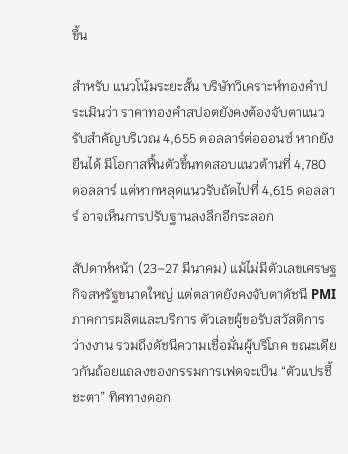ขึ้น

สำหรับ แนวโน้มระยะสั้น บริษัทวิเคราะห์ทองคำประเมินว่า ราคาทองคำสปอตยังคงต้องจับตาแนวรับสำคัญบริเวณ 4,655 ดอลลาร์ต่อออนซ์ หากยังยืนได้ มีโอกาสฟื้นตัวขึ้นทดสอบแนวต้านที่ 4,780 ดอลลาร์ แต่หากหลุดแนวรับถัดไปที่ 4,615 ดอลลาร์ อาจเห็นการปรับฐานลงลึกอีกระลอก

สัปดาห์หน้า (23–27 มีนาคม) แม้ไม่มีตัวเลขเศรษฐกิจสหรัฐขนาดใหญ่ แต่ตลาดยังคงจับตาดัชนี PMI ภาคการผลิตและบริการ ตัวเลขผู้ขอรับสวัสดิการว่างงาน รวมถึงดัชนีความเชื่อมั่นผู้บริโภค ขณะเดียวกันถ้อยแถลงของกรรมการเฟดจะเป็น “ตัวแปรชี้ชะตา” ทิศทางดอก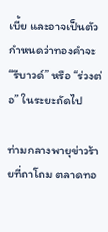เบี้ย และอาจเป็นตัวกำหนดว่าทองคำจะ “รีบาวด์” หรือ “ร่วงต่อ” ในระยะถัดไป

ท่ามกลางพายุข่าวร้ายที่ถาโถม ตลาดทอ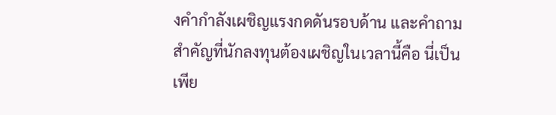งคำกำลังเผชิญแรงกดดันรอบด้าน และคำถามสำคัญที่นักลงทุนต้องเผชิญในเวลานี้คือ นี่เป็นเพีย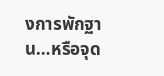งการพักฐาน…หรือจุด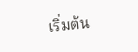เริ่มต้น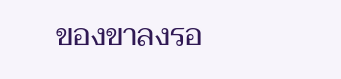ของขาลงรอ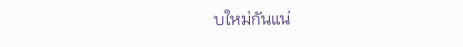บใหม่กันแน่